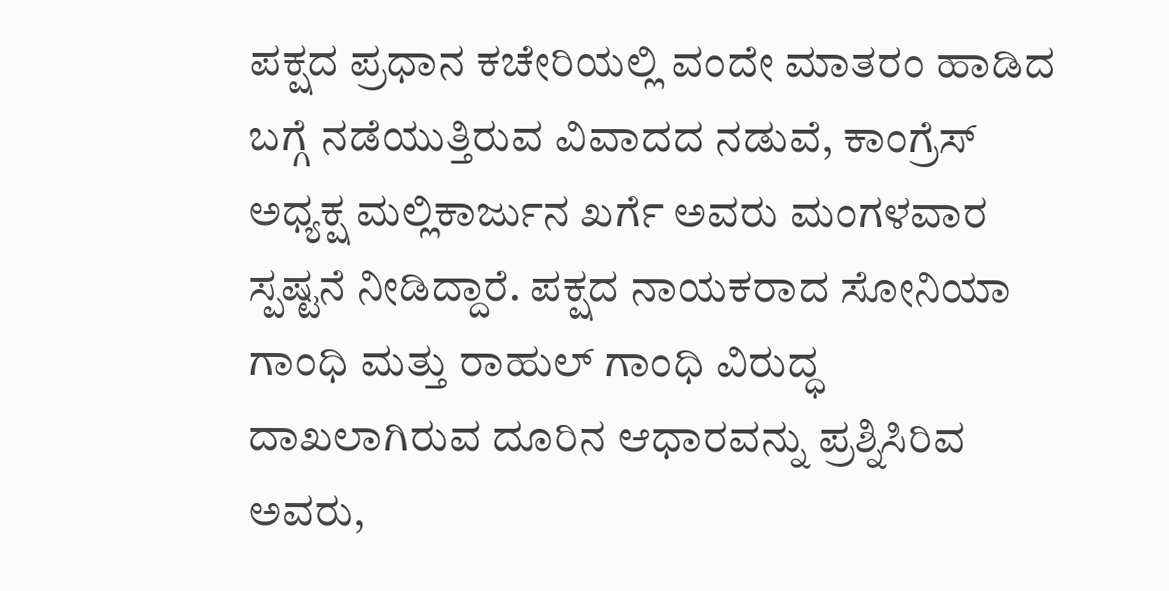ಪಕ್ಷದ ಪ್ರಧಾನ ಕಚೇರಿಯಲ್ಲಿ ವಂದೇ ಮಾತರಂ ಹಾಡಿದ ಬಗ್ಗೆ ನಡೆಯುತ್ತಿರುವ ವಿವಾದದ ನಡುವೆ, ಕಾಂಗ್ರೆಸ್ ಅಧ್ಯಕ್ಷ ಮಲ್ಲಿಕಾರ್ಜುನ ಖರ್ಗೆ ಅವರು ಮಂಗಳವಾರ ಸ್ಪಷ್ಟನೆ ನೀಡಿದ್ದಾರೆ. ಪಕ್ಷದ ನಾಯಕರಾದ ಸೋನಿಯಾ ಗಾಂಧಿ ಮತ್ತು ರಾಹುಲ್ ಗಾಂಧಿ ವಿರುದ್ಧ ದಾಖಲಾಗಿರುವ ದೂರಿನ ಆಧಾರವನ್ನು ಪ್ರಶ್ನಿಸಿರಿವ ಅವರು,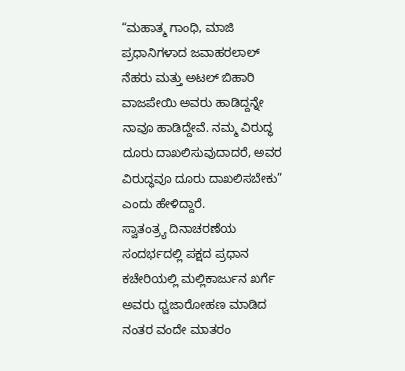“ಮಹಾತ್ಮ ಗಾಂಧಿ, ಮಾಜಿ ಪ್ರಧಾನಿಗಳಾದ ಜವಾಹರಲಾಲ್ ನೆಹರು ಮತ್ತು ಅಟಲ್ ಬಿಹಾರಿ ವಾಜಪೇಯಿ ಅವರು ಹಾಡಿದ್ದನ್ನೇ ನಾವೂ ಹಾಡಿದ್ದೇವೆ. ನಮ್ಮ ವಿರುದ್ಧ ದೂರು ದಾಖಲಿಸುವುದಾದರೆ, ಅವರ ವಿರುದ್ಧವೂ ದೂರು ದಾಖಲಿಸಬೇಕು” ಎಂದು ಹೇಳಿದ್ದಾರೆ.
ಸ್ವಾತಂತ್ರ್ಯ ದಿನಾಚರಣೆಯ ಸಂದರ್ಭದಲ್ಲಿ ಪಕ್ಷದ ಪ್ರಧಾನ ಕಚೇರಿಯಲ್ಲಿ ಮಲ್ಲಿಕಾರ್ಜುನ ಖರ್ಗೆ ಅವರು ಧ್ವಜಾರೋಹಣ ಮಾಡಿದ ನಂತರ ವಂದೇ ಮಾತರಂ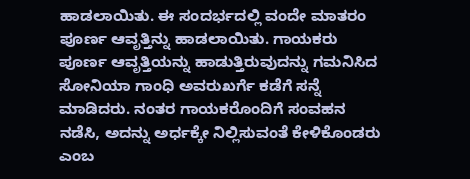ಹಾಡಲಾಯಿತು. ಈ ಸಂದರ್ಭದಲ್ಲಿ ವಂದೇ ಮಾತರಂ ಪೂರ್ಣ ಆವೃತ್ತಿನ್ನು ಹಾಡಲಾಯಿತು. ಗಾಯಕರು ಪೂರ್ಣ ಆವೃತ್ತಿಯನ್ನು ಹಾಡುತ್ತಿರುವುದನ್ನು ಗಮನಿಸಿದ ಸೋನಿಯಾ ಗಾಂಧಿ ಅವರುಖರ್ಗೆ ಕಡೆಗೆ ಸನ್ನೆ ಮಾಡಿದರು. ನಂತರ ಗಾಯಕರೊಂದಿಗೆ ಸಂವಹನ ನಡೆಸಿ, ಅದನ್ನು ಅರ್ಧಕ್ಕೇ ನಿಲ್ಲಿಸುವಂತೆ ಕೇಳಿಕೊಂಡರು ಎಂಬ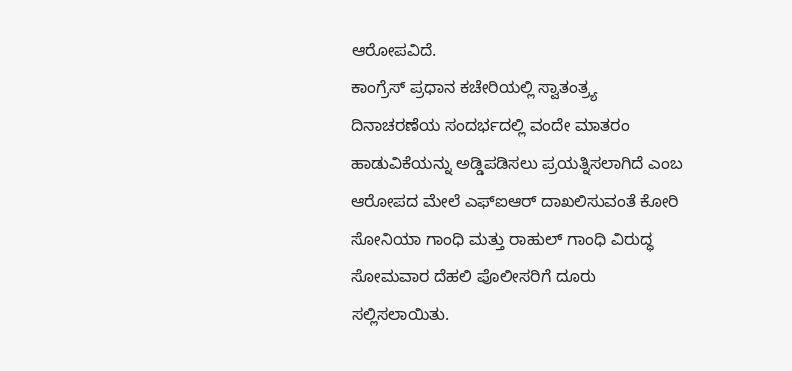ಆರೋಪವಿದೆ.
ಕಾಂಗ್ರೆಸ್ ಪ್ರಧಾನ ಕಚೇರಿಯಲ್ಲಿ ಸ್ವಾತಂತ್ರ್ಯ ದಿನಾಚರಣೆಯ ಸಂದರ್ಭದಲ್ಲಿ ವಂದೇ ಮಾತರಂ ಹಾಡುವಿಕೆಯನ್ನು ಅಡ್ಡಿಪಡಿಸಲು ಪ್ರಯತ್ನಿಸಲಾಗಿದೆ ಎಂಬ ಆರೋಪದ ಮೇಲೆ ಎಫ್ಐಆರ್ ದಾಖಲಿಸುವಂತೆ ಕೋರಿ ಸೋನಿಯಾ ಗಾಂಧಿ ಮತ್ತು ರಾಹುಲ್ ಗಾಂಧಿ ವಿರುದ್ಧ ಸೋಮವಾರ ದೆಹಲಿ ಪೊಲೀಸರಿಗೆ ದೂರು ಸಲ್ಲಿಸಲಾಯಿತು.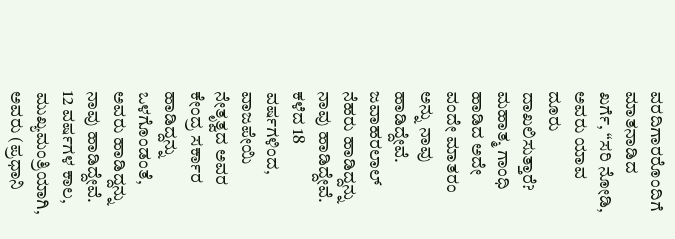ವರದಿಗಾರರೊಂದಿಗೆ ಮಾತನಾಡಿದ ಖರ್ಗೆ, “ಸರಿ ನೋಡಿ, ಅವರು ಯಾವ ದೂರು ದಾಖಲಿಸುತ್ತಾರೆ? ಮಹಾತ್ಮ ಗಾಂಧಿ ಹಾಡಿದ ಅದೇ ವಂದೇ ಮಾತರಂ ಅನ್ನು ನಾವು ಹಾಡಿದ್ದೇವೆ. ಜವಾಹರಲಾಲ್ ನೆಹರು ಹಾಡಿದ್ದನ್ನು ನಾವು ಹಾಡಿದ್ದೇವೆ. ಕಳೆದ 18 ವರ್ಷಗಳಿಂದ, ವಾಜಪೇಯಿ ನೇತೃತ್ವದ ಅವರ ಕೇಂದ್ರ ಸರ್ಕಾರ ಹಾಡಿದ್ದನ್ನು ಒಳಗೊಂಡಂತೆ, ಅವರು ಹಾಡಿದ್ದನ್ನು ನಾವು ಹಾಡಿದ್ದೇವೆ. 12 ವರ್ಷಗಳ ಕಾಲ, ಮುಖ್ಯಮಂತ್ರಿಯಾಗಿ, ಅವರು (ಪ್ರಧಾನಿ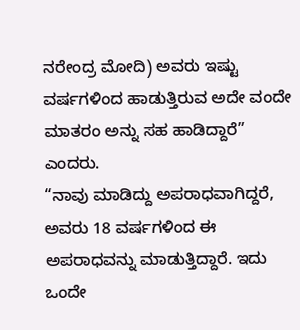ನರೇಂದ್ರ ಮೋದಿ) ಅವರು ಇಷ್ಟು ವರ್ಷಗಳಿಂದ ಹಾಡುತ್ತಿರುವ ಅದೇ ವಂದೇ ಮಾತರಂ ಅನ್ನು ಸಹ ಹಾಡಿದ್ದಾರೆ” ಎಂದರು.
“ನಾವು ಮಾಡಿದ್ದು ಅಪರಾಧವಾಗಿದ್ದರೆ, ಅವರು 18 ವರ್ಷಗಳಿಂದ ಈ ಅಪರಾಧವನ್ನು ಮಾಡುತ್ತಿದ್ದಾರೆ. ಇದು ಒಂದೇ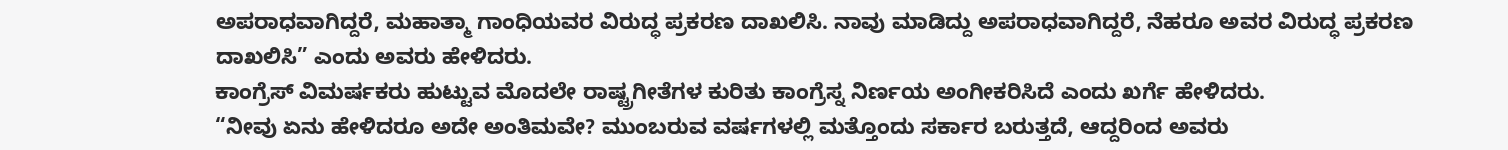ಅಪರಾಧವಾಗಿದ್ದರೆ, ಮಹಾತ್ಮಾ ಗಾಂಧಿಯವರ ವಿರುದ್ಧ ಪ್ರಕರಣ ದಾಖಲಿಸಿ. ನಾವು ಮಾಡಿದ್ದು ಅಪರಾಧವಾಗಿದ್ದರೆ, ನೆಹರೂ ಅವರ ವಿರುದ್ಧ ಪ್ರಕರಣ ದಾಖಲಿಸಿ” ಎಂದು ಅವರು ಹೇಳಿದರು.
ಕಾಂಗ್ರೆಸ್ ವಿಮರ್ಷಕರು ಹುಟ್ಟುವ ಮೊದಲೇ ರಾಷ್ಟ್ರಗೀತೆಗಳ ಕುರಿತು ಕಾಂಗ್ರೆಸ್ನ ನಿರ್ಣಯ ಅಂಗೀಕರಿಸಿದೆ ಎಂದು ಖರ್ಗೆ ಹೇಳಿದರು.
“ನೀವು ಏನು ಹೇಳಿದರೂ ಅದೇ ಅಂತಿಮವೇ? ಮುಂಬರುವ ವರ್ಷಗಳಲ್ಲಿ ಮತ್ತೊಂದು ಸರ್ಕಾರ ಬರುತ್ತದೆ, ಆದ್ದರಿಂದ ಅವರು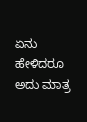ಏನು ಹೇಳಿದರೂ ಅದು ಮಾತ್ರ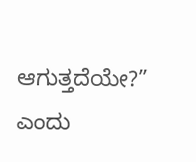ಆಗುತ್ತದೆಯೇ?” ಎಂದು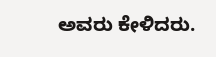ಅವರು ಕೇಳಿದರು.